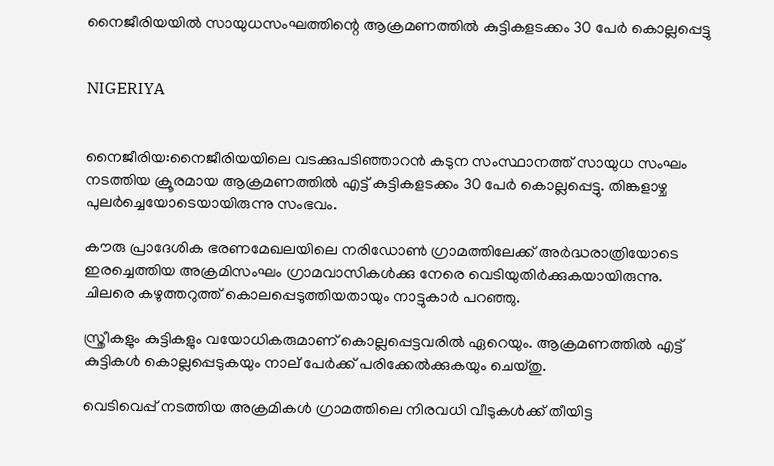നൈജീരിയയില്‍ സായുധസംഘത്തിന്റെ ആക്രമണത്തില്‍ കുട്ടികളടക്കം 30 പേര്‍ കൊല്ലപ്പെട്ടു


NIGERIYA


നൈജീരിയ:നൈജീരിയയിലെ വടക്കുപടിഞ്ഞാറന്‍ കടുന സംസ്ഥാനത്ത് സായുധ സംഘം നടത്തിയ ക്രൂരമായ ആക്രമണത്തില്‍ എട്ട് കുട്ടികളടക്കം 30 പേര്‍ കൊല്ലപ്പെട്ടു. തിങ്കളാഴ്ച പുലര്‍ച്ചെയോടെയായിരുന്നു സംഭവം.

കൗരു പ്രാദേശിക ഭരണമേഖലയിലെ നരിഡോണ്‍ ഗ്രാമത്തിലേക്ക് അര്‍ദ്ധരാത്രിയോടെ ഇരച്ചെത്തിയ അക്രമിസംഘം ഗ്രാമവാസികള്‍ക്കു നേരെ വെടിയുതിര്‍ക്കുകയായിരുന്നു. ചിലരെ കഴുത്തറുത്ത് കൊലപ്പെടുത്തിയതായും നാട്ടുകാര്‍ പറഞ്ഞു.

സ്ത്രീകളും കുട്ടികളും വയോധികരുമാണ് കൊല്ലപ്പെട്ടവരില്‍ ഏറെയും. ആക്രമണത്തില്‍ എട്ട് കുട്ടികള്‍ കൊല്ലപ്പെടുകയും നാല് പേര്‍ക്ക് പരിക്കേല്‍ക്കുകയും ചെയ്തു.

വെടിവെപ്പ് നടത്തിയ അക്രമികള്‍ ഗ്രാമത്തിലെ നിരവധി വീടുകള്‍ക്ക് തീയിട്ട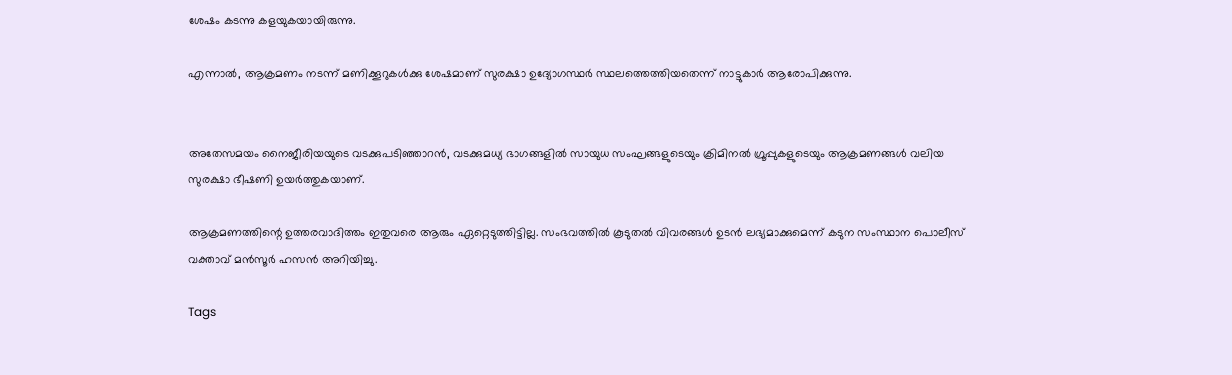ശേഷം കടന്നു കളയുകയായിരുന്നു.

എന്നാല്‍, ആക്രമണം നടന്ന് മണിക്കൂറുകള്‍ക്കു ശേഷമാണ് സുരക്ഷാ ഉദ്യോഗസ്ഥര്‍ സ്ഥലത്തെത്തിയതെന്ന് നാട്ടുകാര്‍ ആരോപിക്കുന്നു.


അതേസമയം നൈജീരിയയുടെ വടക്കുപടിഞ്ഞാറന്‍, വടക്കുമധ്യ ഭാഗങ്ങളില്‍ സായുധ സംഘങ്ങളുടെയും ക്രിമിനല്‍ ഗ്രൂപ്പുകളുടെയും ആക്രമണങ്ങള്‍ വലിയ സുരക്ഷാ ഭീഷണി ഉയര്‍ത്തുകയാണ്.

ആക്രമണത്തിന്റെ ഉത്തരവാദിത്തം ഇതുവരെ ആരും ഏറ്റെടുത്തിട്ടില്ല. സംഭവത്തില്‍ കൂടുതല്‍ വിവരങ്ങള്‍ ഉടന്‍ ലഭ്യമാക്കുമെന്ന് കടുന സംസ്ഥാന പൊലീസ് വക്താവ് മന്‍സൂര്‍ ഹസന്‍ അറിയിച്ചു.

Tags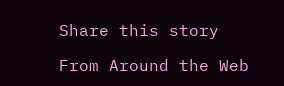Share this story

From Around the Web